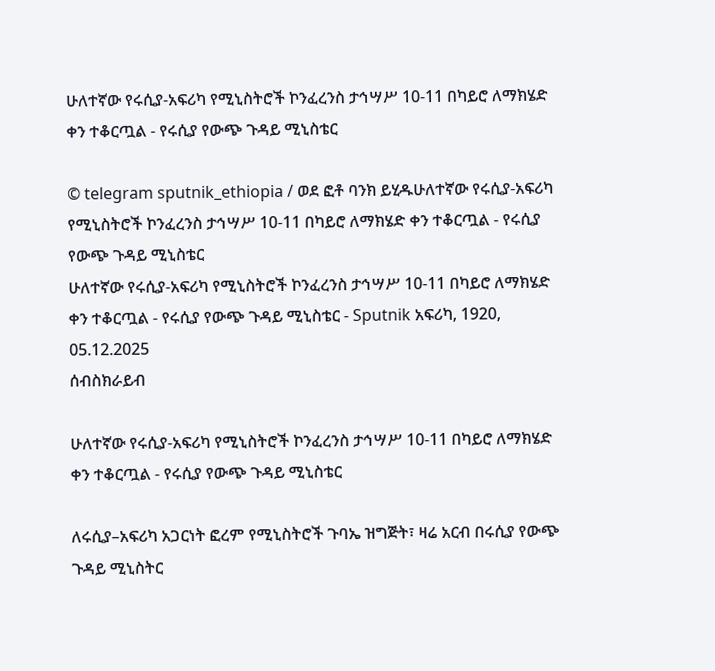ሁለተኛው የሩሲያ-አፍሪካ የሚኒስትሮች ኮንፈረንስ ታኅሣሥ 10-11 በካይሮ ለማክሄድ ቀን ተቆርጧል - የሩሲያ የውጭ ጉዳይ ሚኒስቴር

© telegram sputnik_ethiopia / ወደ ፎቶ ባንክ ይሂዱሁለተኛው የሩሲያ-አፍሪካ የሚኒስትሮች ኮንፈረንስ ታኅሣሥ 10-11 በካይሮ ለማክሄድ ቀን ተቆርጧል - የሩሲያ የውጭ ጉዳይ ሚኒስቴር
ሁለተኛው የሩሲያ-አፍሪካ የሚኒስትሮች ኮንፈረንስ ታኅሣሥ 10-11 በካይሮ ለማክሄድ ቀን ተቆርጧል - የሩሲያ የውጭ ጉዳይ ሚኒስቴር - Sputnik አፍሪካ, 1920, 05.12.2025
ሰብስክራይብ

ሁለተኛው የሩሲያ-አፍሪካ የሚኒስትሮች ኮንፈረንስ ታኅሣሥ 10-11 በካይሮ ለማክሄድ ቀን ተቆርጧል - የሩሲያ የውጭ ጉዳይ ሚኒስቴር

ለሩሲያ–አፍሪካ አጋርነት ፎረም የሚኒስትሮች ጉባኤ ዝግጅት፣ ዛሬ አርብ በሩሲያ የውጭ ጉዳይ ሚኒስትር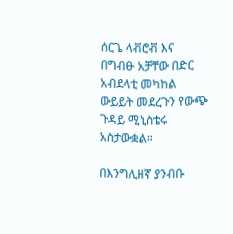ሰርጌ ላቭሮቭ እና በግብፁ አቻቸው በድር አብደላቲ መካከል ውይይት መደረጉን የውጭ ጉዳይ ሚኒስቴሩ አስታውቋል።

በእንግሊዘኛ ያንብቡ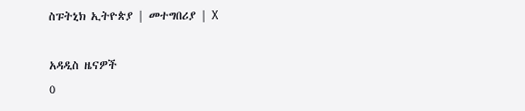ስፑትኒክ ኢትዮጵያ | መተግበሪያ | X

አዳዲስ ዜናዎች
0